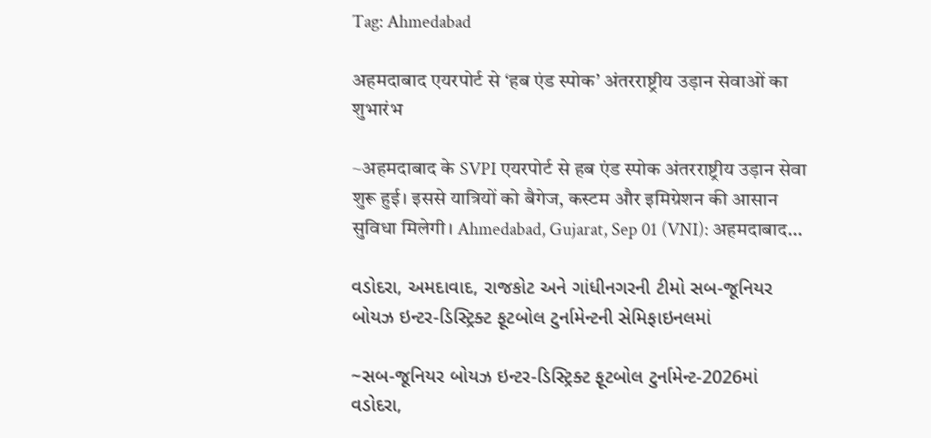Tag: Ahmedabad

अहमदाबाद एयरपोर्ट से ‘हब एंड स्पोक’ अंतरराष्ट्रीय उड़ान सेवाओं का शुभारंभ

~अहमदाबाद के SVPI एयरपोर्ट से हब एंड स्पोक अंतरराष्ट्रीय उड़ान सेवा शुरू हुई। इससे यात्रियों को बैगेज, कस्टम और इमिग्रेशन की आसान सुविधा मिलेगी। Ahmedabad, Gujarat, Sep 01 (VNI): अहमदाबाद…

વડોદરા, અમદાવાદ, રાજકોટ અને ગાંધીનગરની ટીમો સબ-જૂનિયર બોયઝ ઇન્ટર-ડિસ્ટ્રિક્ટ ફૂટબોલ ટુર્નામેન્ટની સેમિફાઇનલમાં

~સબ-જૂનિયર બોયઝ ઇન્ટર-ડિસ્ટ્રિક્ટ ફૂટબોલ ટુર્નામેન્ટ-2026માં વડોદરા,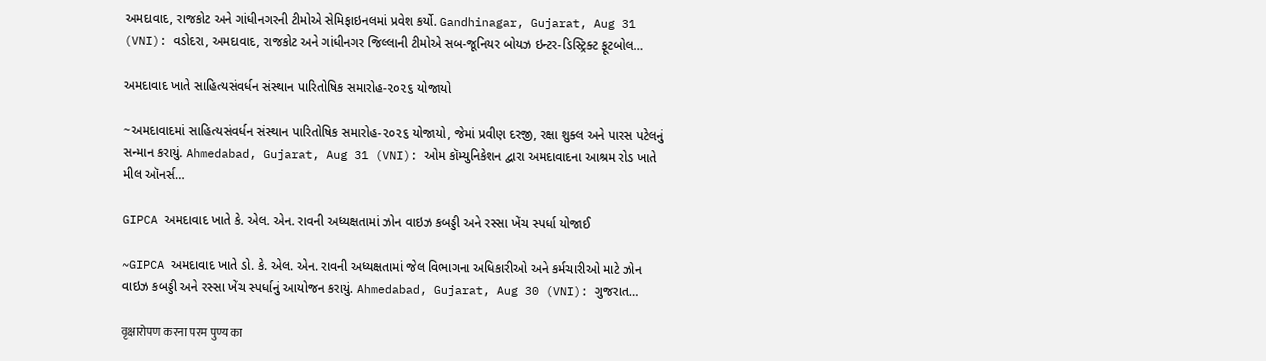અમદાવાદ, રાજકોટ અને ગાંધીનગરની ટીમોએ સેમિફાઇનલમાં પ્રવેશ કર્યો. Gandhinagar, Gujarat, Aug 31 (VNI): વડોદરા, અમદાવાદ, રાજકોટ અને ગાંધીનગર જિલ્લાની ટીમોએ સબ-જૂનિયર બોયઝ ઇન્ટર-ડિસ્ટ્રિક્ટ ફૂટબોલ…

અમદાવાદ ખાતે સાહિત્યસંવર્ધન સંસ્થાન પારિતોષિક સમારોહ-૨૦૨૬ યોજાયો

~અમદાવાદમાં સાહિત્યસંવર્ધન સંસ્થાન પારિતોષિક સમારોહ-૨૦૨૬ યોજાયો, જેમાં પ્રવીણ દરજી, રક્ષા શુક્લ અને પારસ પટેલનું સન્માન કરાયું. Ahmedabad, Gujarat, Aug 31 (VNI): ઓમ કૉમ્યુનિકેશન દ્વારા અમદાવાદના આશ્રમ રોડ ખાતે મીલ ઑનર્સ…

GIPCA અમદાવાદ ખાતે કે. એલ. એન. રાવની અધ્યક્ષતામાં ઝોન વાઇઝ કબડ્ડી અને રસ્સા ખેંચ સ્પર્ધા યોજાઈ

~GIPCA અમદાવાદ ખાતે ડો. કે. એલ. એન. રાવની અધ્યક્ષતામાં જેલ વિભાગના અધિકારીઓ અને કર્મચારીઓ માટે ઝોન વાઇઝ કબડ્ડી અને રસ્સા ખેંચ સ્પર્ધાનું આયોજન કરાયું. Ahmedabad, Gujarat, Aug 30 (VNI): ગુજરાત…

वृक्षारोपण करना परम पुण्य का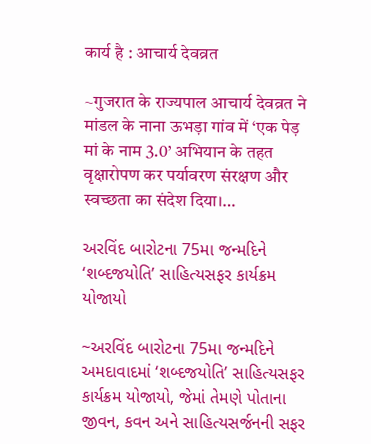कार्य है : आचार्य देवव्रत

~गुजरात के राज्यपाल आचार्य देवव्रत ने मांडल के नाना ऊभड़ा गांव में ‘एक पेड़ मां के नाम 3.0’ अभियान के तहत वृक्षारोपण कर पर्यावरण संरक्षण और स्वच्छता का संदेश दिया।…

અરવિંદ બારોટના 75મા જન્મદિને ‘શબ્દજયોતિ’ સાહિત્યસફર કાર્યક્રમ યોજાયો

~અરવિંદ બારોટના 75મા જન્મદિને અમદાવાદમાં ‘શબ્દજયોતિ’ સાહિત્યસફર કાર્યક્રમ યોજાયો, જેમાં તેમણે પોતાના જીવન, કવન અને સાહિત્યસર્જનની સફર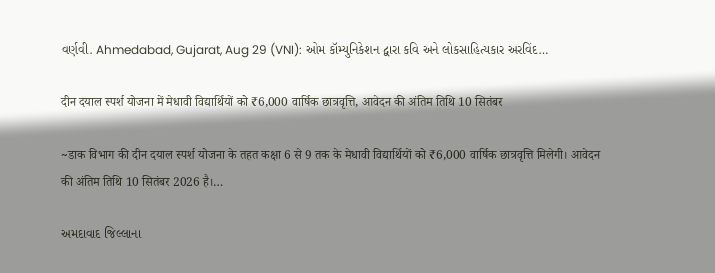વર્ણવી. Ahmedabad, Gujarat, Aug 29 (VNI): ઓમ કૉમ્યુનિકેશન દ્વારા કવિ અને લોકસાહિત્યકાર અરવિંદ…

दीन दयाल स्पर्श योजना में मेधावी विद्यार्थियों को ₹6,000 वार्षिक छात्रवृत्ति, आवेदन की अंतिम तिथि 10 सितंबर

~डाक विभाग की दीन दयाल स्पर्श योजना के तहत कक्षा 6 से 9 तक के मेधावी विद्यार्थियों को ₹6,000 वार्षिक छात्रवृत्ति मिलेगी। आवेदन की अंतिम तिथि 10 सितंबर 2026 है।…

અમદાવાદ જિલ્લાના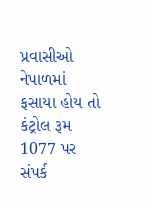પ્રવાસીઓ નેપાળમાં ફસાયા હોય તો કંટ્રોલ રૂમ 1077 પર સંપર્ક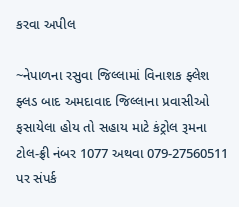કરવા અપીલ

~નેપાળના રસુવા જિલ્લામાં વિનાશક ફ્લેશ ફ્લડ બાદ અમદાવાદ જિલ્લાના પ્રવાસીઓ ફસાયેલા હોય તો સહાય માટે કંટ્રોલ રૂમના ટોલ-ફ્રી નંબર 1077 અથવા 079-27560511 પર સંપર્ક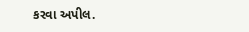કરવા અપીલ.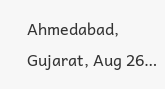Ahmedabad, Gujarat, Aug 26…